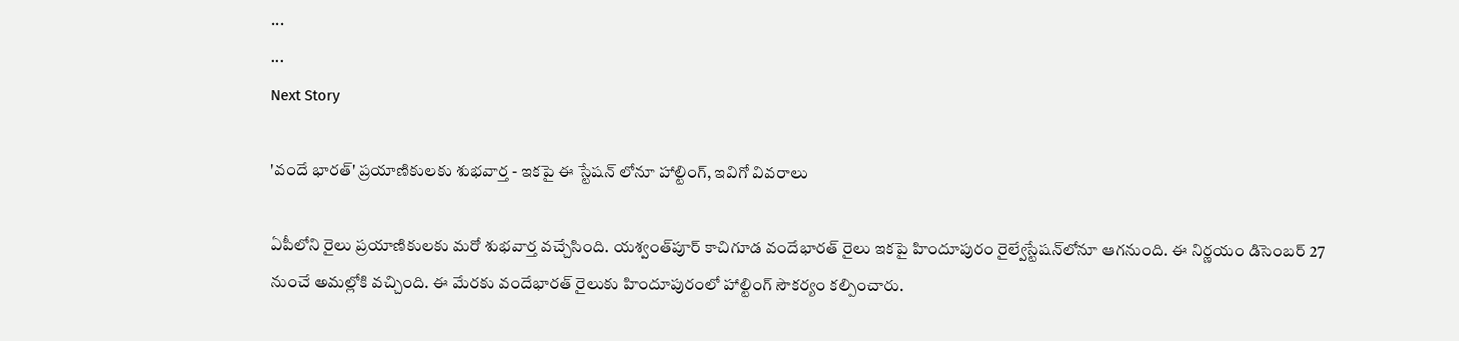...
...
Next Story

'వందే భారత్' ప్రయాణికులకు శుభవార్త - ఇకపై ఈ స్టేషన్ లోనూ హాల్టింగ్, ఇవిగో వివరాలు

ఏపీలోని రైలు ప్రయాణికులకు మరో శుభవార్త వచ్చేసింది. యశ్వంత్‌పూర్ కాచిగూడ వందేభారత్ రైలు ఇకపై హిందూపురం రైల్వేస్టేషన్‌లోనూ ఆగనుంది. ఈ నిర్ణయం డిసెంబర్ 27 నుంచే అమల్లోకి వచ్చింది. ఈ మేరకు వందేభారత్ రైలుకు హిందూపురంలో హాల్టింగ్ సౌకర్యం కల్పించారు.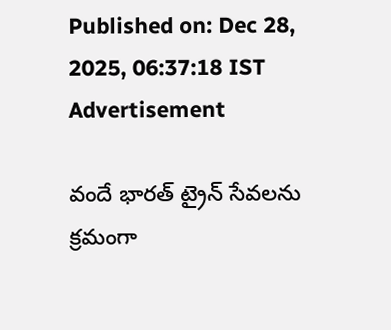Published on: Dec 28, 2025, 06:37:18 IST
Advertisement

వందే భారత్ ట్రైన్ సేవలను క్రమంగా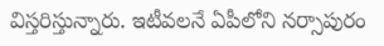విస్తరిస్తున్నారు. ఇటీవలనే ఏపీలోని నర్సాపురం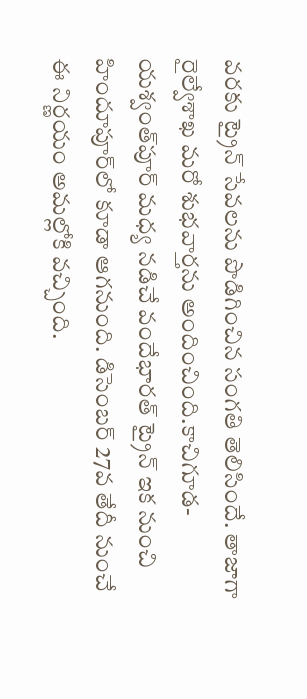వరకు ట్రైన్ సేవలను పొడిగించిన సంగతి తెలిసిందే. తాజాగా రైల్వేశాఖ మరో శుభవార్తను అందించింది.కాచిగూడ-యశ్వంత్‌పూర్ మధ్య నడిచే వందేభారత్ ట్రైన్ ఇక నుంచి హిందూపూర్‌లో కూడా ఆగనుంది. డిసెంబర్ 27వ తేదీ నుంచే ఈ నిర్ణయం అమల్లోకి వచ్చింది.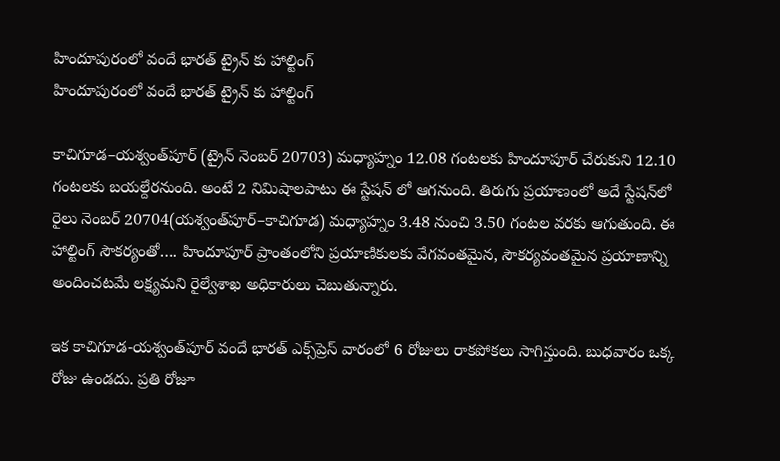హిందూపురంలో వందే భారత్ ట్రైన్ కు హాల్టింగ్
హిందూపురంలో వందే భారత్ ట్రైన్ కు హాల్టింగ్

కాచిగూడ–యశ్వంత్‌పూర్ (ట్రైన్ నెంబర్ 20703) మధ్యాహ్నం 12.08 గంటలకు హిందూపూర్ చేరుకుని 12.10 గంటలకు బయల్దేరనుంది. అంటే 2 నిమిషాలపాటు ఈ స్టేషన్ లో ఆగనుంది. తిరుగు ప్రయాణంలో అదే స్టేషన్‌లో రైలు నెంబర్ 20704(యశ్వంత్‌పూర్–కాచిగూడ) మధ్యాహ్నం 3.48 నుంచి 3.50 గంటల వరకు ఆగుతుంది. ఈ హాల్టింగ్ సౌకర్యంతో…. హిందూపూర్ ప్రాంతంలోని ప్రయాణికులకు వేగవంతమైన, సౌకర్యవంతమైన ప్రయాణాన్ని అందించటమే లక్ష్యమని రైల్వేశాఖ అధికారులు చెబుతున్నారు.

ఇక కాచిగూడ-యశ్వంత్‌పూర్ వందే భారత్ ఎక్స్‌ప్రెస్ వారంలో 6 రోజులు రాకపోకలు సాగిస్తుంది. బుధవారం ఒక్క రోజు ఉండదు. ప్రతి రోజూ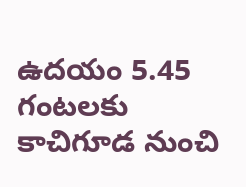ఉదయం 5.45 గంటలకు కాచిగూడ నుంచి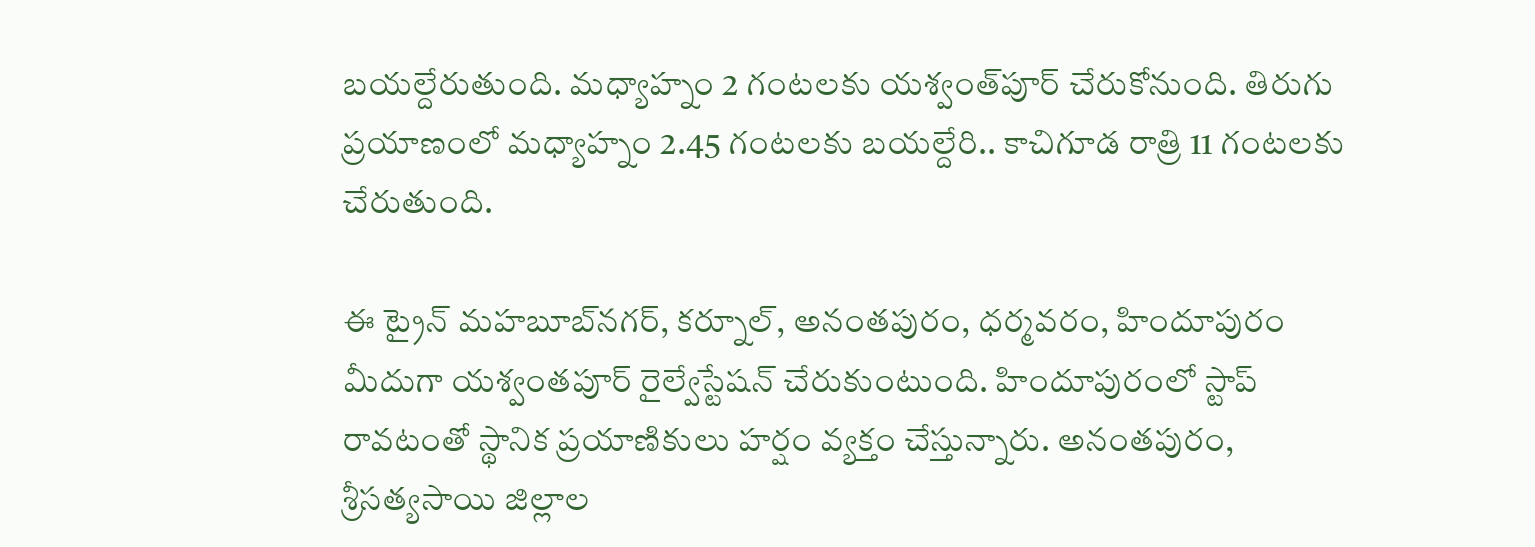బయల్దేరుతుంది. మధ్యాహ్నం 2 గంటలకు యశ్వంత్‌పూర్ చేరుకోనుంది. తిరుగు ప్రయాణంలో మధ్యాహ్నం 2.45 గంటలకు బయల్దేరి.. కాచిగూడ రాత్రి 11 గంటలకు చేరుతుంది.

ఈ ట్రైన్ మహబూబ్‌నగర్, కర్నూల్, అనంతపురం, ధర్మవరం, హిందూపురం మీదుగా యశ్వంతపూర్ రైల్వేస్టేషన్ చేరుకుంటుంది. హిందూపురంలో స్టాప్ రావటంతో స్థానిక ప్రయాణికులు హర్షం వ్యక్తం చేస్తున్నారు. అనంతపురం, శ్రీసత్యసాయి జిల్లాల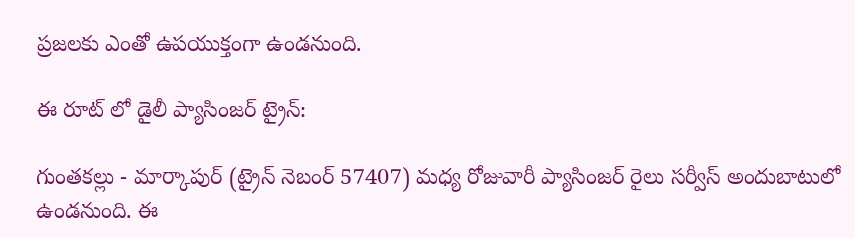ప్రజలకు ఎంతో ఉపయుక్తంగా ఉండనుంది.

ఈ రూట్ లో డైలీ ప్యాసింజర్ ట్రైన్:

గుంతకల్లు - మార్కాపుర్ (ట్రైన్ నెబంర్ 57407) మధ్య రోజువారీ ప్యాసింజర్ రైలు సర్వీస్ అందుబాటులో ఉండనుంది. ఈ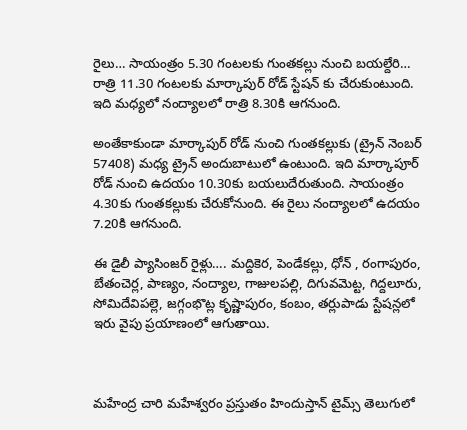రైలు… సాయంత్రం 5.30 గంటలకు గుంతకల్లు నుంచి బయల్దేరి… రాత్రి 11.30 గంటలకు మార్కాపుర్ రోడ్ స్టేషన్ కు చేరుకుంటుంది. ఇది మధ్యలో నంద్యాలలో రాత్రి 8.30కి ఆగనుంది.

అంతేకాకుండా మార్కాపుర్ రోడ్ నుంచి గుంతకల్లుకు (ట్రైన్ నెంబర్ 57408) మధ్య ట్రైన్ అందుబాటులో ఉంటుంది. ఇది మార్కాపూర్ రోడ్ నుంచి ఉదయం 10.30కు బయలుదేరుతుంది. సాయంత్రం 4.30కు గుంతకల్లుకు చేరుకోనుంది. ఈ రైలు నంద్యాలలో ఉదయం 7.20కి ఆగనుంది.

ఈ డైలీ ప్యాసింజర్ రైళ్లు…. మద్దికెర, పెండేకల్లు, ధోన్ , రంగాపురం, బేతంచెర్ల, పాణ్యం, నంద్యాల, గాజులపల్లి, దిగువమెట్ట, గిద్దలూరు, సోమిదేవిపల్లె, జగ్గంభొట్ల కృష్ణాపురం, కంబం, తర్లుపాడు స్టేషన్లలో ఇరు వైపు ప్రయాణంలో ఆగుతాయి.



మహేంద్ర చారి మహేశ్వరం ప్రస్తుతం హిందుస్తాన్ టైమ్స్ తెలుగులో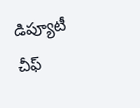డిప్యూటీ చీఫ్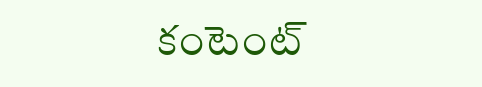కంటెంట్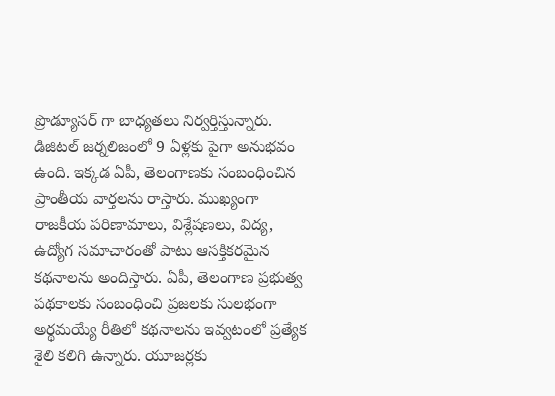ప్రొడ్యూసర్ గా బాధ్యతలు నిర్వర్తిస్తున్నారు. డిజిటల్ జర్నలిజంలో 9 ఏళ్లకు పైగా అనుభవం ఉంది. ఇక్కడ ఏపీ, తెలంగాణకు సంబంధించిన ప్రాంతీయ వార్తలను రాస్తారు. ముఖ్యంగా రాజకీయ పరిణామాలు, విశ్లేషణలు, విద్య, ఉద్యోగ సమాచారంతో పాటు ఆసక్తికరమైన కథనాలను అందిస్తారు. ఏపీ, తెలంగాణ ప్రభుత్వ పథకాలకు సంబంధించి ప్రజలకు సులభంగా అర్థమయ్యే రీతిలో కథనాలను ఇవ్వటంలో ప్రత్యేక శైలి కలిగి ఉన్నారు. యూజర్లకు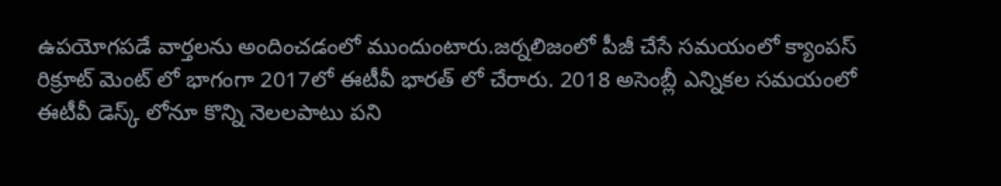ఉపయోగపడే వార్తలను అందించడంలో ముందుంటారు.జర్నలిజంలో పీజీ చేసే సమయంలో క్యాంపస్ రిక్రూట్ మెంట్ లో భాగంగా 2017లో ఈటీవీ భారత్ లో చేరారు. 2018 అసెంబ్లీ ఎన్నికల సమయంలో ఈటీవీ డెస్క్ లోనూ కొన్ని నెలలపాటు పని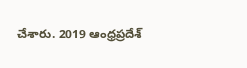చేశారు. 2019 ఆంధ్రప్రదేశ్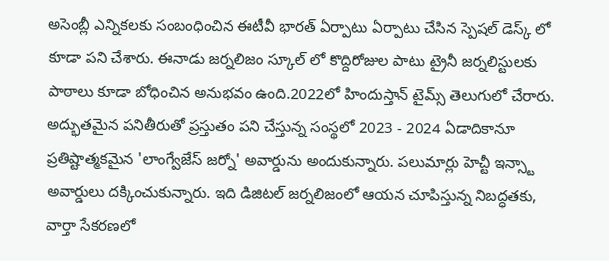అసెంబ్లీ ఎన్నికలకు సంబంధించిన ఈటీవీ భారత్ ఏర్పాటు ఏర్పాటు చేసిన స్పెషల్ డెస్క్ లో కూడా పని చేశారు. ఈనాడు జర్నలిజం స్కూల్ లో కొద్దిరోజుల పాటు ట్రైనీ జర్నలిస్టులకు పాఠాలు కూడా బోధించిన అనుభవం ఉంది.2022లో హిందుస్తాన్ టైమ్స్ తెలుగులో చేరారు. అద్భుతమైన పనితీరుతో ప్రస్తుతం పని చేస్తున్న సంస్థలో 2023 - 2024 ఏడాదికానూ ప్రతిష్టాత్మకమైన 'లాంగ్వేజేస్ జర్నో' అవార్డును అందుకున్నారు. పలుమార్లు హెచ్టీ ఇన్స్టా అవార్డులు దక్కించుకున్నారు. ఇది డిజిటల్ జర్నలిజంలో ఆయన చూపిస్తున్న నిబద్ధతకు, వార్తా సేకరణలో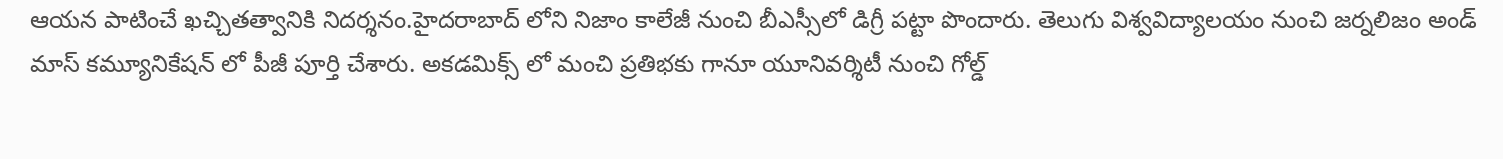ఆయన పాటించే ఖచ్చితత్వానికి నిదర్శనం.హైదరాబాద్ లోని నిజాం కాలేజీ నుంచి బీఎస్సీలో డిగ్రీ పట్టా పొందారు. తెలుగు విశ్వవిద్యాలయం నుంచి జర్నలిజం అండ్ మాస్ కమ్యూనికేషన్ లో పీజీ పూర్తి చేశారు. అకడమిక్స్ లో మంచి ప్రతిభకు గానూ యూనివర్శిటీ నుంచి గోల్డ్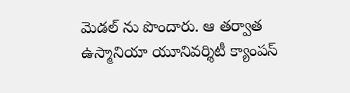మెడల్ ను పొందారు. ఆ తర్వాత ఉస్మానియా యూనివర్శిటీ క్యాంపస్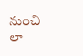నుంచి లా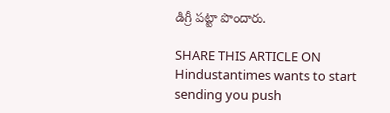డిగ్రీ పట్టా పొందారు.

SHARE THIS ARTICLE ON
Hindustantimes wants to start sending you push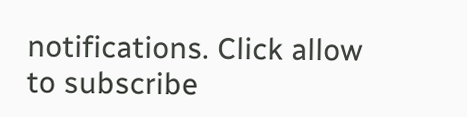notifications. Click allow to subscribe